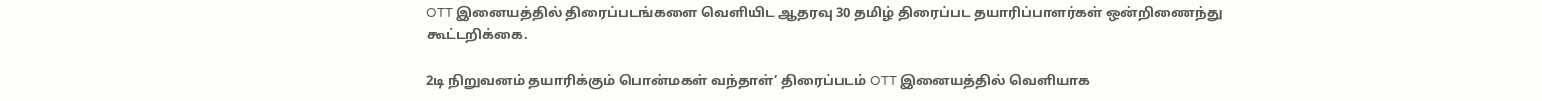OTT இனையத்தில் திரைப்படங்களை வெளியிட ஆதரவு 30 தமிழ் திரைப்பட தயாரிப்பாளர்கள் ஒன்றிணைந்து கூட்டறிக்கை.

2டி நிறுவனம் தயாரிக்கும் பொன்மகள் வந்தாள்’ திரைப்படம் OTT இனையத்தில் வெளியாக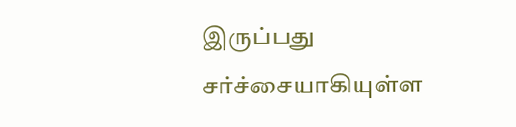இருப்பது சர்ச்சையாகியுள்ள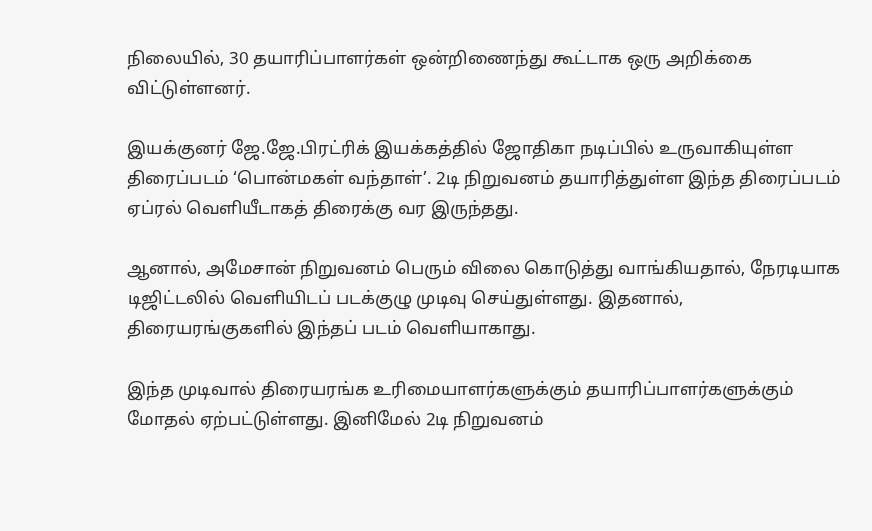நிலையில், 30 தயாரிப்பாளர்கள் ஒன்றிணைந்து கூட்டாக ஒரு அறிக்கை விட்டுள்ளனர்.

இயக்குனர் ஜே.ஜே.பிரட்ரிக் இயக்கத்தில் ஜோதிகா நடிப்பில் உருவாகியுள்ள திரைப்படம் ‘பொன்மகள் வந்தாள்’. 2டி நிறுவனம் தயாரித்துள்ள இந்த திரைப்படம் ஏப்ரல் வெளியீடாகத் திரைக்கு வர இருந்தது.

ஆனால், அமேசான் நிறுவனம் பெரும் விலை கொடுத்து வாங்கியதால், நேரடியாக டிஜிட்டலில் வெளியிடப் படக்குழு முடிவு செய்துள்ளது. இதனால், திரையரங்குகளில் இந்தப் படம் வெளியாகாது.

இந்த முடிவால் திரையரங்க உரிமையாளர்களுக்கும் தயாரிப்பாளர்களுக்கும் மோதல் ஏற்பட்டுள்ளது. இனிமேல் 2டி நிறுவனம்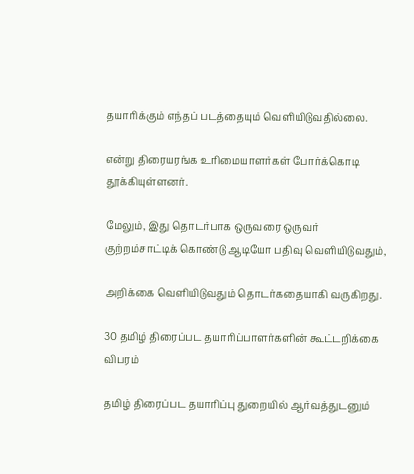தயாரிக்கும் எந்தப் படத்தையும் வெளியிடுவதில்லை.

என்று திரையரங்க உரிமையாளர்கள் போர்க்கொடி தூக்கியுள்ளனர்.

மேலும், இது தொடர்பாக ஒருவரை ஒருவர் குற்றம்சாட்டிக் கொண்டு ஆடியோ பதிவு வெளியிடுவதும்,

அறிக்கை வெளியிடுவதும் தொடர்கதையாகி வருகிறது.

30 தமிழ் திரைப்பட தயாரிப்பாளர்களின் கூட்டறிக்கை விபரம்

தமிழ் திரைப்பட தயாரிப்பு துறையில் ஆர்வத்துடனும்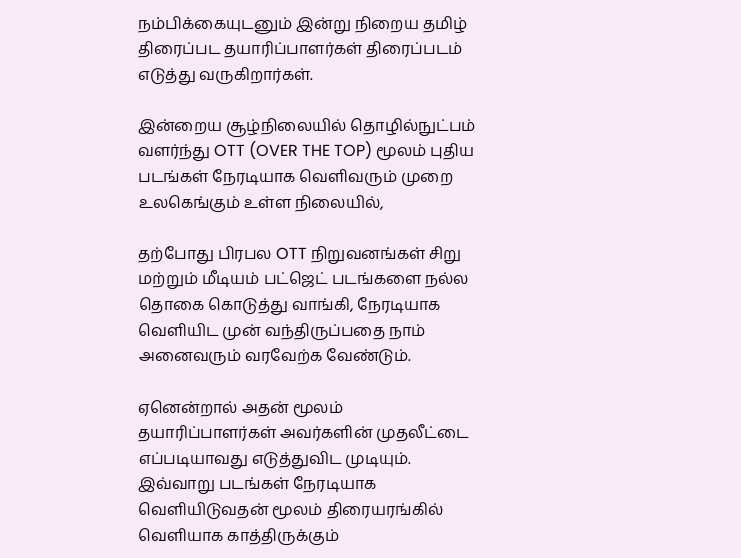நம்பிக்கையுடனும் இன்று நிறைய தமிழ் திரைப்பட தயாரிப்பாளர்கள் திரைப்படம் எடுத்து வருகிறார்கள்.

இன்றைய சூழ்நிலையில் தொழில்நுட்பம் வளர்ந்து OTT (OVER THE TOP) மூலம் புதிய படங்கள் நேரடியாக வெளிவரும் முறை உலகெங்கும் உள்ள நிலையில்,

தற்போது பிரபல OTT நிறுவனங்கள் சிறு மற்றும் மீடியம் பட்ஜெட் படங்களை நல்ல தொகை கொடுத்து வாங்கி, நேரடியாக வெளியிட முன் வந்திருப்பதை நாம் அனைவரும் வரவேற்க வேண்டும்.

ஏனென்றால் அதன் மூலம் தயாரிப்பாளர்கள் அவர்களின் முதலீட்டை எப்படியாவது எடுத்துவிட முடியும். இவ்வாறு படங்கள் நேரடியாக வெளியிடுவதன் மூலம் திரையரங்கில் வெளியாக காத்திருக்கும்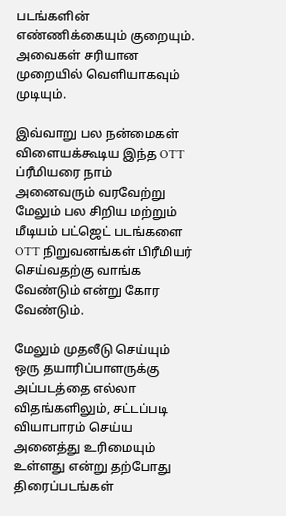படங்களின் எண்ணிக்கையும் குறையும். அவைகள் சரியான முறையில் வெளியாகவும் முடியும்.

இவ்வாறு பல நன்மைகள் விளையக்கூடிய இந்த OTT ப்ரீமியரை நாம் அனைவரும் வரவேற்று மேலும் பல சிறிய மற்றும் மீடியம் பட்ஜெட் படங்களை OTT நிறுவனங்கள் பிரீமியர் செய்வதற்கு வாங்க வேண்டும் என்று கோர வேண்டும்.

மேலும் முதலீடு செய்யும் ஒரு தயாரிப்பாளருக்கு அப்படத்தை எல்லா விதங்களிலும், சட்டப்படி வியாபாரம் செய்ய அனைத்து உரிமையும் உள்ளது என்று தற்போது திரைப்படங்கள்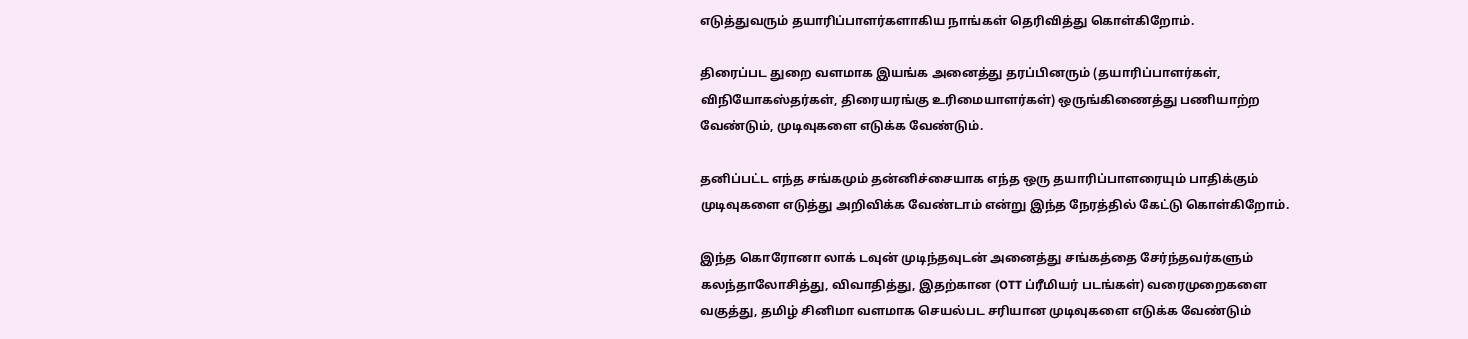எடுத்துவரும் தயாரிப்பாளர்களாகிய நாங்கள் தெரிவித்து கொள்கிறோம்.

திரைப்பட துறை வளமாக இயங்க அனைத்து தரப்பினரும் (தயாரிப்பாளர்கள், விநியோகஸ்தர்கள், திரையரங்கு உரிமையாளர்கள்) ஒருங்கிணைத்து பணியாற்ற வேண்டும், முடிவுகளை எடுக்க வேண்டும்.

தனிப்பட்ட எந்த சங்கமும் தன்னிச்சையாக எந்த ஒரு தயாரிப்பாளரையும் பாதிக்கும் முடிவுகளை எடுத்து அறிவிக்க வேண்டாம் என்று இந்த நேரத்தில் கேட்டு கொள்கிறோம்.

இந்த கொரோனா லாக் டவுன் முடிந்தவுடன் அனைத்து சங்கத்தை சேர்ந்தவர்களும் கலந்தாலோசித்து, விவாதித்து, இதற்கான (OTT ப்ரீமியர் படங்கள்) வரைமுறைகளை வகுத்து, தமிழ் சினிமா வளமாக செயல்பட சரியான முடிவுகளை எடுக்க வேண்டும்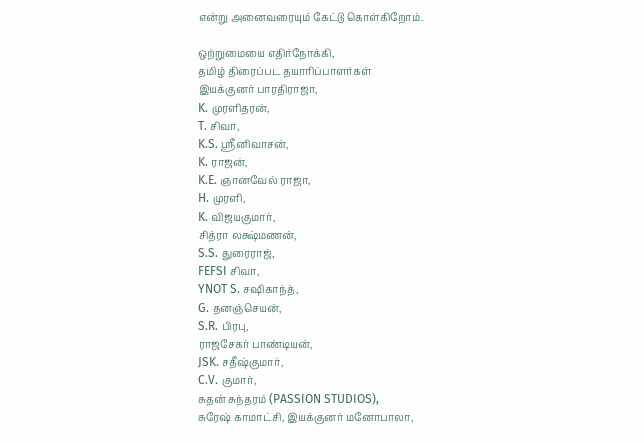என்று அனைவரையும் கேட்டு கொள்கிறோம்.

ஒற்றுமையை எதிர்நோக்கி,
தமிழ் திரைப்பட தயாரிப்பாளர்கள்
இயக்குனர் பாரதிராஜா,
K. முரளிதரன்,
T. சிவா,
K.S. ஸ்ரீனிவாசன்,
K. ராஜன்,
K.E. ஞானவேல் ராஜா,
H. முரளி,
K. விஜயகுமார்,
சித்ரா லக்ஷ்மணன்,
S.S. துரைராஜ்,
FEFSI சிவா,
YNOT S. சஷிகாந்த்,
G. தனஞ்செயன்,
S.R. பிரபு,
ராஜசேகர் பாண்டியன்,
JSK. சதீஷ்குமார்,
C.V. குமார்,
சுதன் சுந்தரம் (PASSION STUDIOS),
சுரேஷ் காமாட்சி, இயக்குனர் மனோபாலா,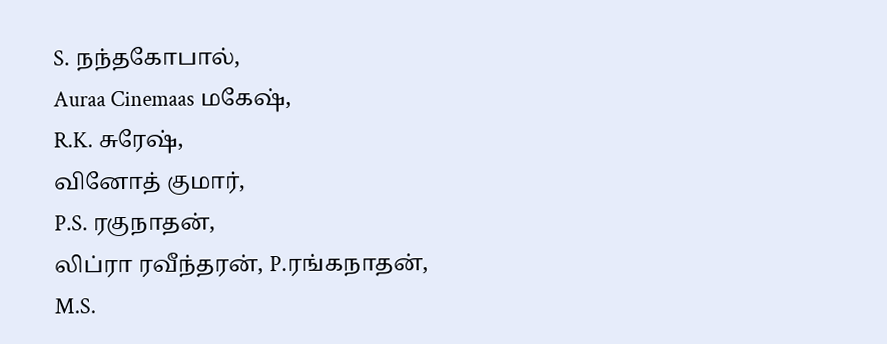S. நந்தகோபால்,
Auraa Cinemaas மகேஷ்,
R.K. சுரேஷ்,
வினோத் குமார்,
P.S. ரகுநாதன்,
லிப்ரா ரவீந்தரன், P.ரங்கநாதன்,
M.S.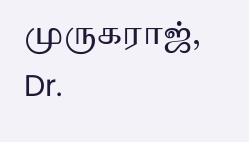முருகராஜ்,
Dr.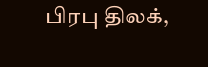பிரபு திலக்,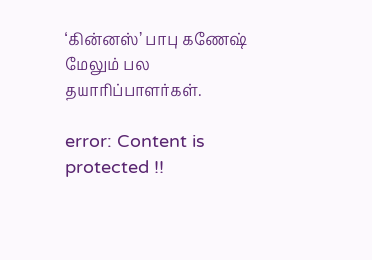‘கின்னஸ்’ பாபு கணேஷ் மேலும் பல தயாரிப்பாளர்கள்.

error: Content is protected !!